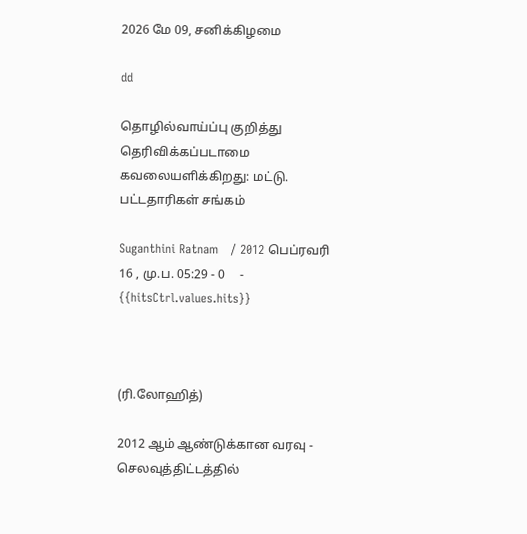2026 மே 09, சனிக்கிழமை

dd

தொழில்வாய்ப்பு குறித்து தெரிவிக்கப்படாமை கவலையளிக்கிறது: மட்டு. பட்டதாரிகள் சங்கம்

Suganthini Ratnam   / 2012 பெப்ரவரி 16 , மு.ப. 05:29 - 0     - {{hitsCtrl.values.hits}}



(ரி.லோஹித்)

2012 ஆம் ஆண்டுக்கான வரவு - செலவுத்திட்டத்தில்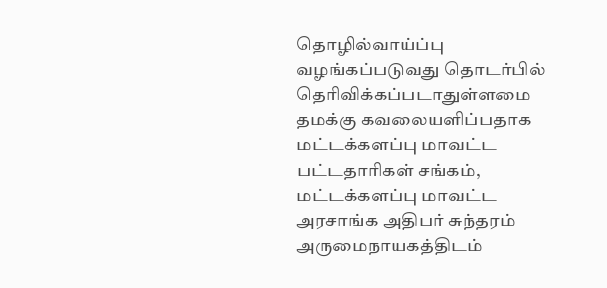தொழில்வாய்ப்பு வழங்கப்படுவது தொடர்பில் தெரிவிக்கப்படாதுள்ளமை  தமக்கு கவலையளிப்பதாக மட்டக்களப்பு மாவட்ட பட்டதாரிகள் சங்கம், மட்டக்களப்பு மாவட்ட அரசாங்க அதிபர் சுந்தரம் அருமைநாயகத்திடம்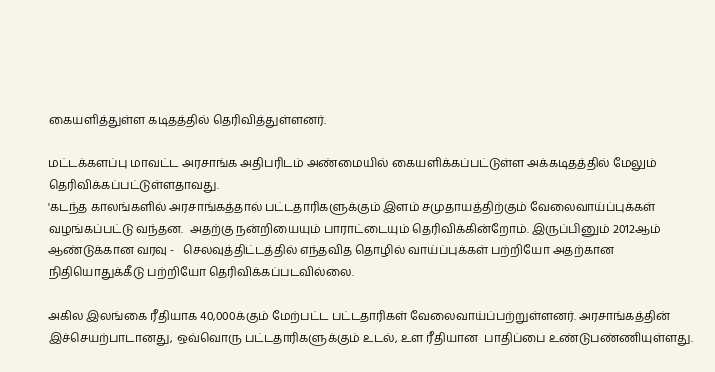கையளித்துள்ள கடிதத்தில் தெரிவித்துள்ளனர்.

மட்டக்களப்பு மாவட்ட அரசாங்க அதிபரிடம் அண்மையில் கையளிக்கப்பட்டுள்ள அக்கடிதத்தில் மேலும் தெரிவிக்கப்பட்டுள்ளதாவது.
'கடந்த காலங்களில் அரசாங்கத்தால் பட்டதாரிகளுக்கும் இளம் சமுதாயத்திற்கும் வேலைவாய்ப்புக்கள் வழங்கப்பட்டு வந்தன.  அதற்கு நன்றியையும் பாராட்டையும் தெரிவிக்கின்றோம். இருப்பினும் 2012ஆம் ஆண்டுக்கான வரவு -   செலவுத்திட்டத்தில் எந்தவித தொழில் வாய்ப்புக்கள் பற்றியோ அதற்கான நிதியொதுக்கீடு பற்றியோ தெரிவிக்கப்படவில்லை.

அகில இலங்கை ரீதியாக 40,000க்கும் மேற்பட்ட பட்டதாரிகள் வேலைவாய்ப்பற்றுள்ளனர். அரசாங்கத்தின் இச்செயற்பாடானது, ஒவ்வொரு பட்டதாரிகளுக்கும் உடல், உள ரீதியான  பாதிப்பை உண்டுபண்ணியுள்ளது.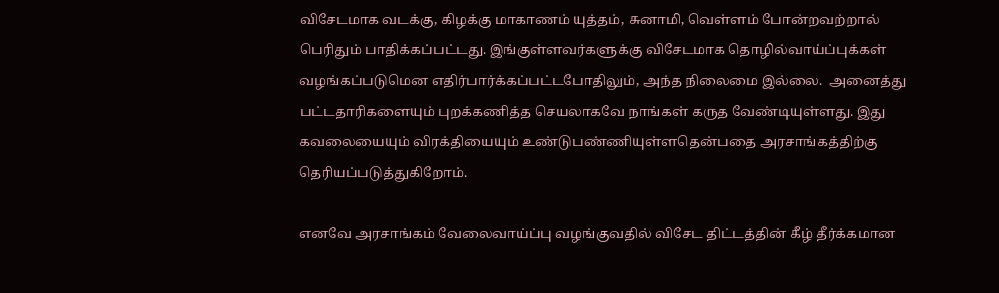விசேடமாக வடக்கு, கிழக்கு மாகாணம் யுத்தம், சுனாமி, வெள்ளம் போன்றவற்றால் பெரிதும் பாதிக்கப்பட்டது. இங்குள்ளவர்களுக்கு விசேடமாக தொழில்வாய்ப்புக்கள் வழங்கப்படுமென எதிர்பார்க்கப்பட்டபோதிலும், அந்த நிலைமை இல்லை.  அனைத்து பட்டதாரிகளையும் புறக்கணித்த செயலாகவே நாங்கள் கருத வேண்டியுள்ளது. இது கவலையையும் விரக்தியையும் உண்டுபண்ணியுள்ளதென்பதை அரசாங்கத்திற்கு தெரியப்படுத்துகிறோம்.

எனவே அரசாங்கம் வேலைவாய்ப்பு வழங்குவதில் விசேட திட்டத்தின் கீழ் தீர்க்கமான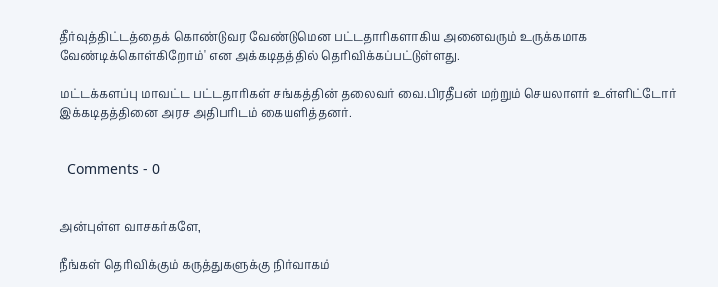தீர்வுத்திட்டத்தைக் கொண்டுவர வேண்டுமென பட்டதாரிகளாகிய அனைவரும் உருக்கமாக வேண்டிக்கொள்கிறோம்' என அக்கடிதத்தில் தெரிவிக்கப்பட்டுள்ளது.

மட்டக்களப்பு மாவட்ட பட்டதாரிகள் சங்கத்தின் தலைவர் வை.பிரதீபன் மற்றும் செயலாளர் உள்ளிட்டோர் இக்கடிதத்தினை அரச அதிபரிடம் கையளித்தனர்.


  Comments - 0


அன்புள்ள வாசகர்களே,

நீங்கள் தெரிவிக்கும் கருத்துகளுக்கு நிர்வாகம்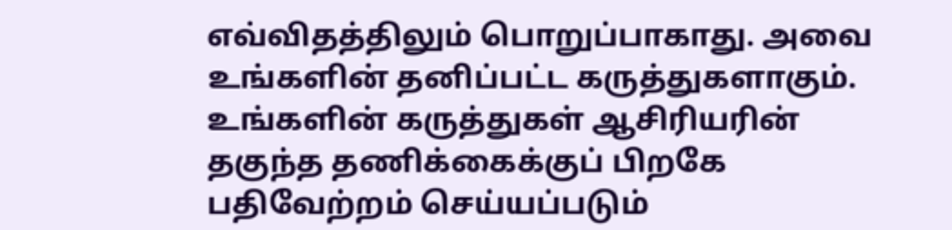எவ்விதத்திலும் பொறுப்பாகாது. அவை உங்களின் தனிப்பட்ட கருத்துகளாகும். உங்களின் கருத்துகள் ஆசிரியரின் தகுந்த தணிக்கைக்குப் பிறகே பதிவேற்றம் செய்யப்படும்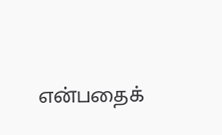என்பதைக்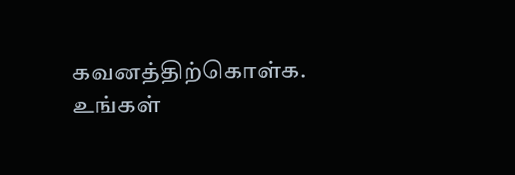கவனத்திற்கொள்க. உங்கள்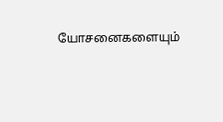யோசனைகளையும்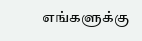எங்களுக்கு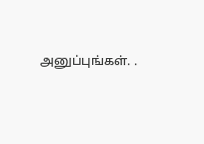அனுப்புங்கள். .